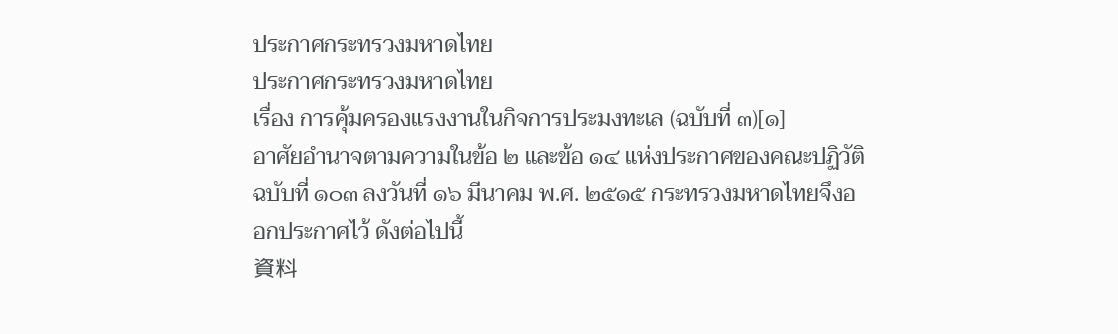ประกาศกระทรวงมหาดไทย
ประกาศกระทรวงมหาดไทย
เรื่อง การคุ้มครองแรงงานในกิจการประมงทะเล (ฉบับที่ ๓)[๑]
อาศัยอำนาจตามความในข้อ ๒ และข้อ ๑๔ แห่งประกาศของคณะปฏิวัติ ฉบับที่ ๑๐๓ ลงวันที่ ๑๖ มีนาคม พ.ศ. ๒๕๑๕ กระทรวงมหาดไทยจึงออกประกาศไว้ ดังต่อไปนี้
資料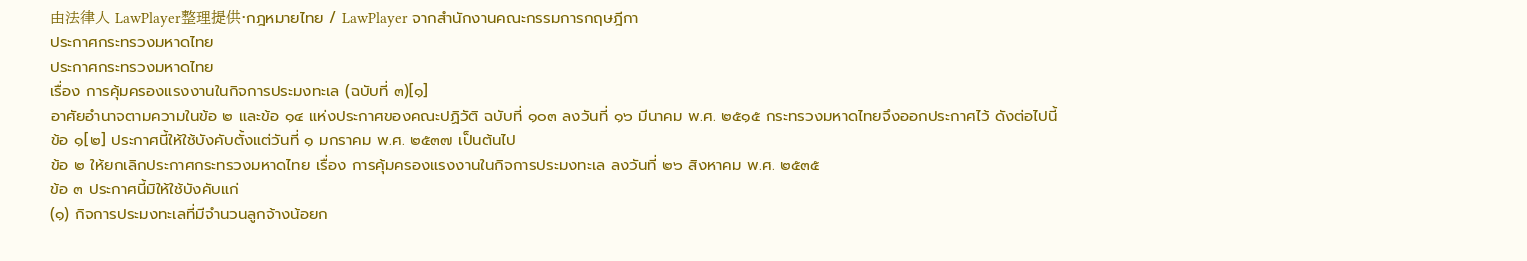由法律人 LawPlayer整理提供·กฎหมายไทย / LawPlayer จากสำนักงานคณะกรรมการกฤษฎีกา
ประกาศกระทรวงมหาดไทย
ประกาศกระทรวงมหาดไทย
เรื่อง การคุ้มครองแรงงานในกิจการประมงทะเล (ฉบับที่ ๓)[๑]
อาศัยอำนาจตามความในข้อ ๒ และข้อ ๑๔ แห่งประกาศของคณะปฏิวัติ ฉบับที่ ๑๐๓ ลงวันที่ ๑๖ มีนาคม พ.ศ. ๒๕๑๕ กระทรวงมหาดไทยจึงออกประกาศไว้ ดังต่อไปนี้
ข้อ ๑[๒] ประกาศนี้ให้ใช้บังคับตั้งแต่วันที่ ๑ มกราคม พ.ศ. ๒๕๓๗ เป็นต้นไป
ข้อ ๒ ให้ยกเลิกประกาศกระทรวงมหาดไทย เรื่อง การคุ้มครองแรงงานในกิจการประมงทะเล ลงวันที่ ๒๖ สิงหาคม พ.ศ. ๒๕๓๕
ข้อ ๓ ประกาศนี้มิให้ใช้บังคับแก่
(๑) กิจการประมงทะเลที่มีจำนวนลูกจ้างน้อยก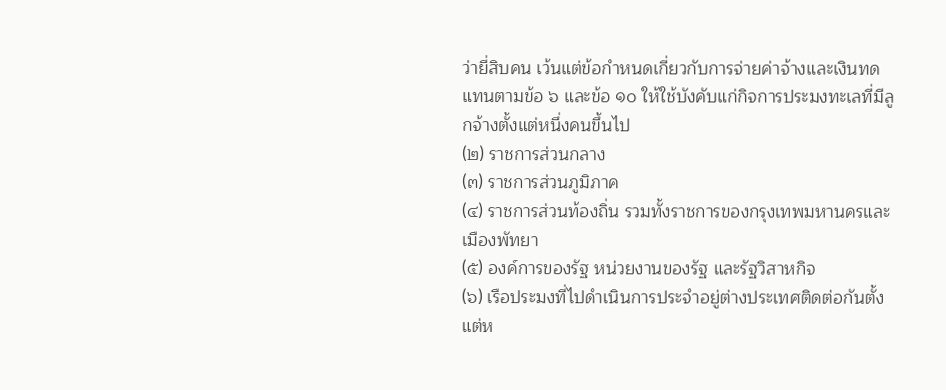ว่ายี่สิบคน เว้นแต่ข้อกำหนดเกี่ยวกับการจ่ายค่าจ้างและเงินทดแทนตามข้อ ๖ และข้อ ๑๐ ให้ใช้บังคับแก่กิจการประมงทะเลที่มีลูกจ้างตั้งแต่หนึ่งคนขึ้นไป
(๒) ราชการส่วนกลาง
(๓) ราชการส่วนภูมิภาค
(๔) ราชการส่วนท้องถิ่น รวมทั้งราชการของกรุงเทพมหานครและเมืองพัทยา
(๕) องค์การของรัฐ หน่วยงานของรัฐ และรัฐวิสาหกิจ
(๖) เรือประมงที่ไปดำเนินการประจำอยู่ต่างประเทศติดต่อกันตั้งแต่ห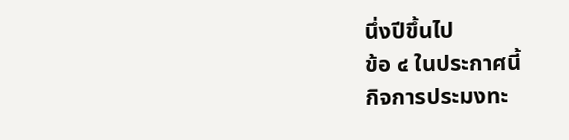นึ่งปีขึ้นไป
ข้อ ๔ ในประกาศนี้
กิจการประมงทะ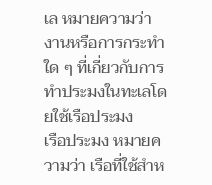เล หมายความว่า งานหรือการกระทำใด ๆ ที่เกี่ยวกับการทำประมงในทะเลโดยใช้เรือประมง
เรือประมง หมายความว่า เรือที่ใช้สำห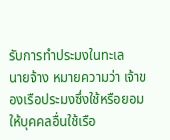รับการทำประมงในทะเล
นายจ้าง หมายความว่า เจ้าของเรือประมงซึ่งใช้หรือยอมให้บุคคลอื่นใช้เรือ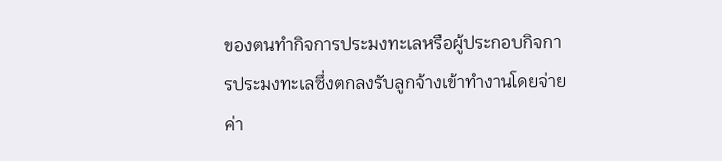ของตนทำกิจการประมงทะเลหรือผู้ประกอบกิจการประมงทะเลซึ่งตกลงรับลูกจ้างเข้าทำงานโดยจ่ายค่า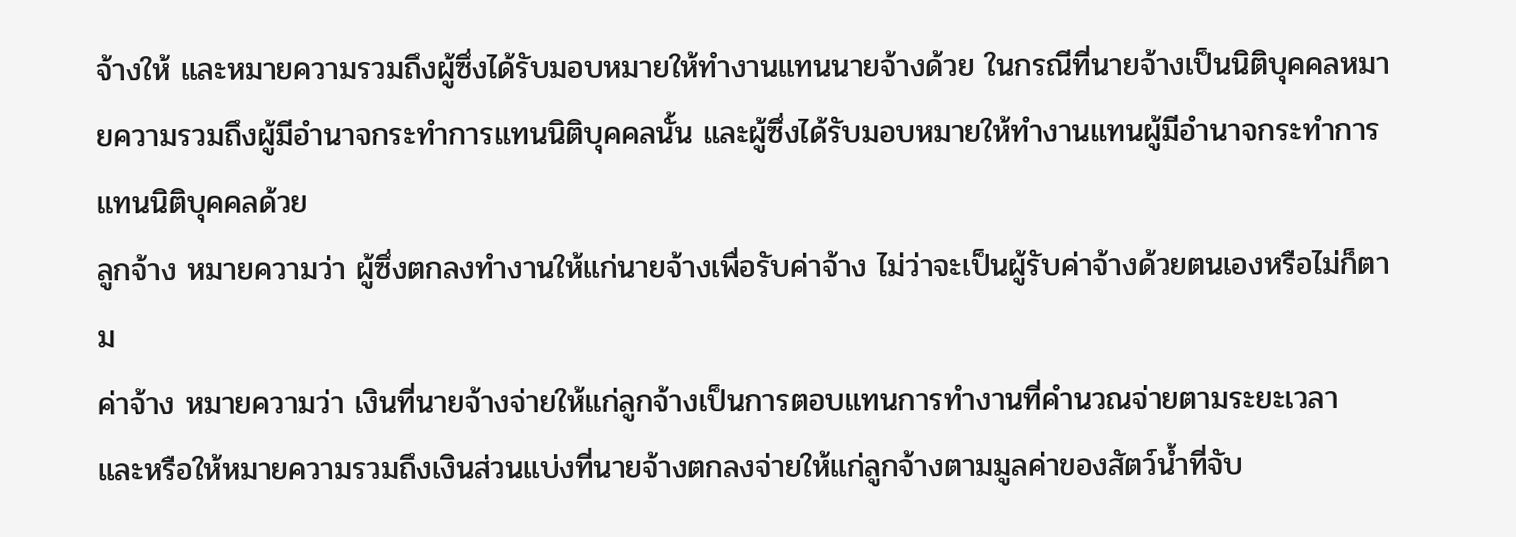จ้างให้ และหมายความรวมถึงผู้ซึ่งได้รับมอบหมายให้ทำงานแทนนายจ้างด้วย ในกรณีที่นายจ้างเป็นนิติบุคคลหมายความรวมถึงผู้มีอำนาจกระทำการแทนนิติบุคคลนั้น และผู้ซึ่งได้รับมอบหมายให้ทำงานแทนผู้มีอำนาจกระทำการแทนนิติบุคคลด้วย
ลูกจ้าง หมายความว่า ผู้ซึ่งตกลงทำงานให้แก่นายจ้างเพื่อรับค่าจ้าง ไม่ว่าจะเป็นผู้รับค่าจ้างด้วยตนเองหรือไม่ก็ตาม
ค่าจ้าง หมายความว่า เงินที่นายจ้างจ่ายให้แก่ลูกจ้างเป็นการตอบแทนการทำงานที่คำนวณจ่ายตามระยะเวลา และหรือให้หมายความรวมถึงเงินส่วนแบ่งที่นายจ้างตกลงจ่ายให้แก่ลูกจ้างตามมูลค่าของสัตว์น้ำที่จับ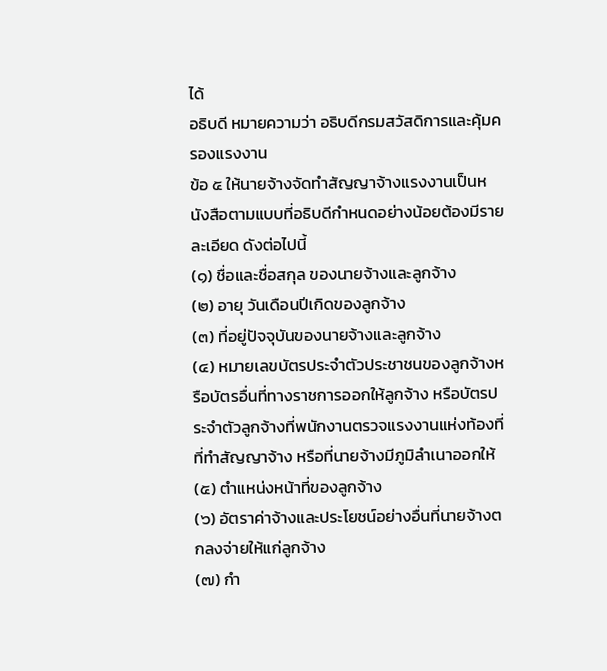ได้
อธิบดี หมายความว่า อธิบดีกรมสวัสดิการและคุ้มครองแรงงาน
ข้อ ๕ ให้นายจ้างจัดทำสัญญาจ้างแรงงานเป็นหนังสือตามแบบที่อธิบดีกำหนดอย่างน้อยต้องมีรายละเอียด ดังต่อไปนี้
(๑) ชื่อและชื่อสกุล ของนายจ้างและลูกจ้าง
(๒) อายุ วันเดือนปีเกิดของลูกจ้าง
(๓) ที่อยู่ปัจจุบันของนายจ้างและลูกจ้าง
(๔) หมายเลขบัตรประจำตัวประชาชนของลูกจ้างหรือบัตรอื่นที่ทางราชการออกให้ลูกจ้าง หรือบัตรประจำตัวลูกจ้างที่พนักงานตรวจแรงงานแห่งท้องที่ที่ทำสัญญาจ้าง หรือที่นายจ้างมีภูมิลำเนาออกให้
(๕) ตำแหน่งหน้าที่ของลูกจ้าง
(๖) อัตราค่าจ้างและประโยชน์อย่างอื่นที่นายจ้างตกลงจ่ายให้แก่ลูกจ้าง
(๗) กำ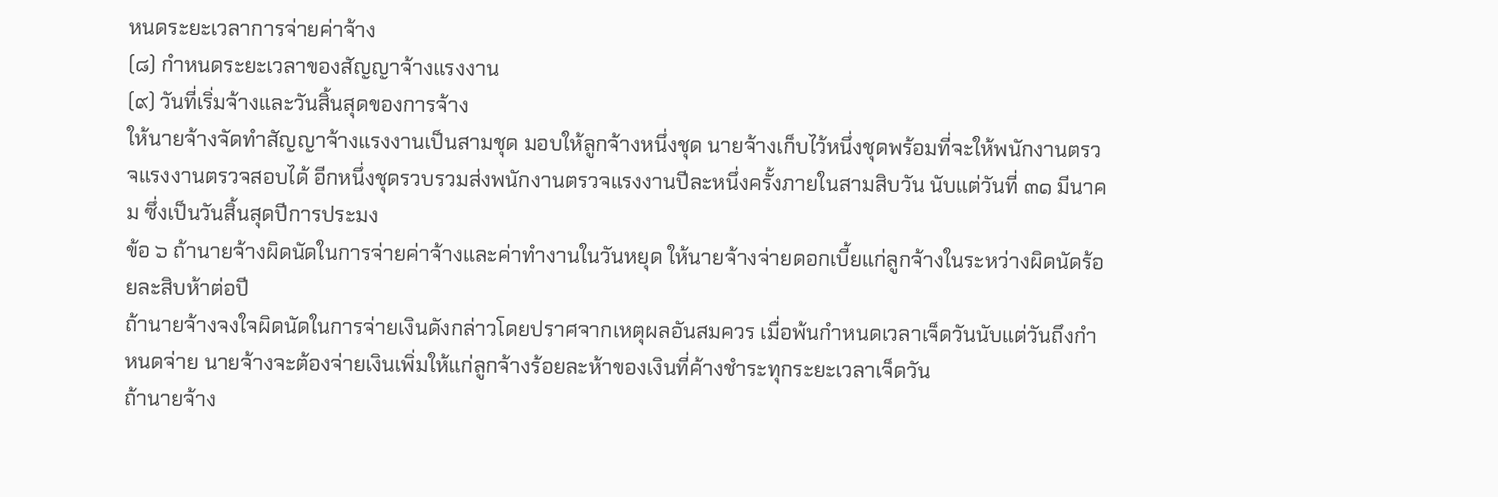หนดระยะเวลาการจ่ายค่าจ้าง
(๘) กำหนดระยะเวลาของสัญญาจ้างแรงงาน
(๙) วันที่เริ่มจ้างและวันสิ้นสุดของการจ้าง
ให้นายจ้างจัดทำสัญญาจ้างแรงงานเป็นสามชุด มอบให้ลูกจ้างหนึ่งชุด นายจ้างเก็บไว้หนึ่งชุดพร้อมที่จะให้พนักงานตรวจแรงงานตรวจสอบได้ อีกหนึ่งชุดรวบรวมส่งพนักงานตรวจแรงงานปีละหนึ่งครั้งภายในสามสิบวัน นับแต่วันที่ ๓๑ มีนาคม ซึ่งเป็นวันสิ้นสุดปีการประมง
ข้อ ๖ ถ้านายจ้างผิดนัดในการจ่ายค่าจ้างและค่าทำงานในวันหยุด ให้นายจ้างจ่ายดอกเบี้ยแก่ลูกจ้างในระหว่างผิดนัดร้อยละสิบห้าต่อปี
ถ้านายจ้างจงใจผิดนัดในการจ่ายเงินดังกล่าวโดยปราศจากเหตุผลอันสมควร เมื่อพ้นกำหนดเวลาเจ็ดวันนับแต่วันถึงกำหนดจ่าย นายจ้างจะต้องจ่ายเงินเพิ่มให้แก่ลูกจ้างร้อยละห้าของเงินที่ค้างชำระทุกระยะเวลาเจ็ดวัน
ถ้านายจ้าง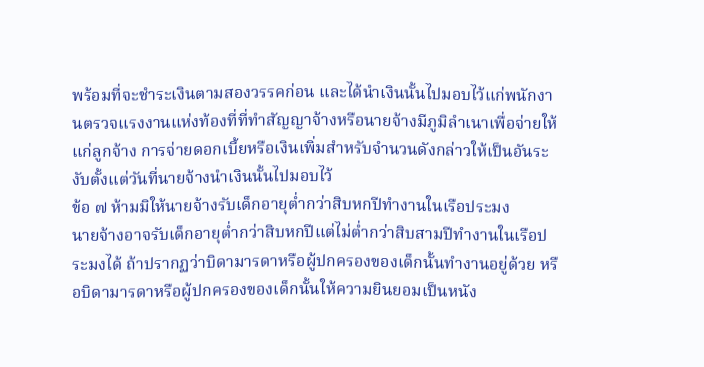พร้อมที่จะชำระเงินตามสองวรรคก่อน และได้นำเงินนั้นไปมอบไว้แก่พนักงานตรวจแรงงานแห่งท้องที่ที่ทำสัญญาจ้างหรือนายจ้างมีภูมิลำเนาเพื่อจ่ายให้แก่ลูกจ้าง การจ่ายดอกเบี้ยหรือเงินเพิ่มสำหรับจำนวนดังกล่าวให้เป็นอันระงับตั้งแต่วันที่นายจ้างนำเงินนั้นไปมอบไว้
ข้อ ๗ ห้ามมิให้นายจ้างรับเด็กอายุต่ำกว่าสิบหกปีทำงานในเรือประมง
นายจ้างอาจรับเด็กอายุต่ำกว่าสิบหกปีแต่ไม่ต่ำกว่าสิบสามปีทำงานในเรือประมงได้ ถ้าปรากฏว่าบิดามารดาหรือผู้ปกครองของเด็กนั้นทำงานอยู่ด้วย หรือบิดามารดาหรือผู้ปกครองของเด็กนั้นให้ความยินยอมเป็นหนัง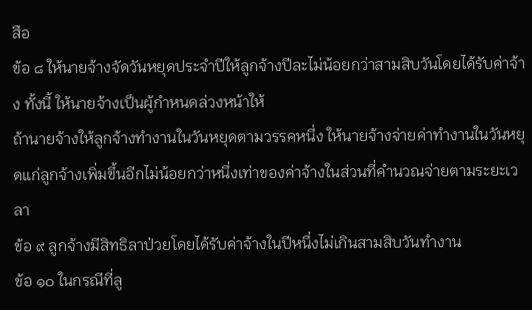สือ
ข้อ ๘ ให้นายจ้างจัดวันหยุดประจำปีให้ลูกจ้างปีละไม่น้อยกว่าสามสิบวันโดยได้รับค่าจ้าง ทั้งนี้ ให้นายจ้างเป็นผู้กำหนดล่วงหน้าให้
ถ้านายจ้างให้ลูกจ้างทำงานในวันหยุดตามวรรคหนึ่ง ให้นายจ้างจ่ายค่าทำงานในวันหยุดแก่ลูกจ้างเพิ่มขึ้นอีกไม่น้อยกว่าหนึ่งเท่าของค่าจ้างในส่วนที่คำนวณจ่ายตามระยะเวลา
ข้อ ๙ ลูกจ้างมีสิทธิลาป่วยโดยได้รับค่าจ้างในปีหนึ่งไม่เกินสามสิบวันทำงาน
ข้อ ๑๐ ในกรณีที่ลู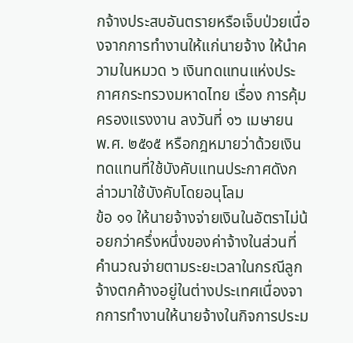กจ้างประสบอันตรายหรือเจ็บป่วยเนื่องจากการทำงานให้แก่นายจ้าง ให้นำความในหมวด ๖ เงินทดแทนแห่งประกาศกระทรวงมหาดไทย เรื่อง การคุ้มครองแรงงาน ลงวันที่ ๑๖ เมษายน พ.ศ. ๒๕๑๕ หรือกฎหมายว่าด้วยเงินทดแทนที่ใช้บังคับแทนประกาศดังกล่าวมาใช้บังคับโดยอนุโลม
ข้อ ๑๑ ให้นายจ้างจ่ายเงินในอัตราไม่น้อยกว่าครึ่งหนึ่งของค่าจ้างในส่วนที่คำนวณจ่ายตามระยะเวลาในกรณีลูกจ้างตกค้างอยู่ในต่างประเทศเนื่องจากการทำงานให้นายจ้างในกิจการประม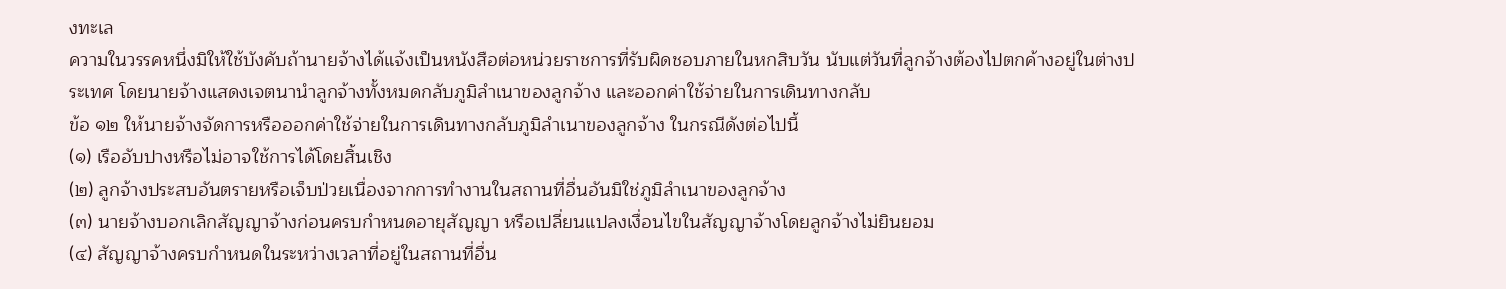งทะเล
ความในวรรคหนึ่งมิให้ใช้บังคับถ้านายจ้างได้แจ้งเป็นหนังสือต่อหน่วยราชการที่รับผิดชอบภายในหกสิบวัน นับแต่วันที่ลูกจ้างต้องไปตกค้างอยู่ในต่างประเทศ โดยนายจ้างแสดงเจตนานำลูกจ้างทั้งหมดกลับภูมิลำเนาของลูกจ้าง และออกค่าใช้จ่ายในการเดินทางกลับ
ข้อ ๑๒ ให้นายจ้างจัดการหรือออกค่าใช้จ่ายในการเดินทางกลับภูมิลำเนาของลูกจ้าง ในกรณีดังต่อไปนี้
(๑) เรืออับปางหรือไม่อาจใช้การได้โดยสิ้นเชิง
(๒) ลูกจ้างประสบอันตรายหรือเจ็บป่วยเนื่องจากการทำงานในสถานที่อื่นอันมิใช่ภูมิลำเนาของลูกจ้าง
(๓) นายจ้างบอกเลิกสัญญาจ้างก่อนครบกำหนดอายุสัญญา หรือเปลี่ยนแปลงเงื่อนไขในสัญญาจ้างโดยลูกจ้างไม่ยินยอม
(๔) สัญญาจ้างครบกำหนดในระหว่างเวลาที่อยู่ในสถานที่อื่น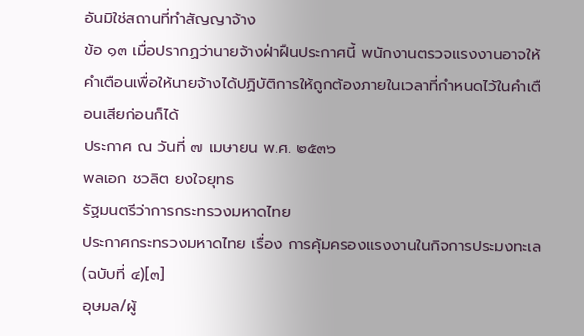อันมิใช่สถานที่ทำสัญญาจ้าง
ข้อ ๑๓ เมื่อปรากฏว่านายจ้างฝ่าฝืนประกาศนี้ พนักงานตรวจแรงงานอาจให้คำเตือนเพื่อให้นายจ้างได้ปฏิบัติการให้ถูกต้องภายในเวลาที่กำหนดไว้ในคำเตือนเสียก่อนก็ได้
ประกาศ ณ วันที่ ๗ เมษายน พ.ศ. ๒๕๓๖
พลเอก ชวลิต ยงใจยุทธ
รัฐมนตรีว่าการกระทรวงมหาดไทย
ประกาศกระทรวงมหาดไทย เรื่อง การคุ้มครองแรงงานในกิจการประมงทะเล (ฉบับที่ ๔)[๓]
อุษมล/ผู้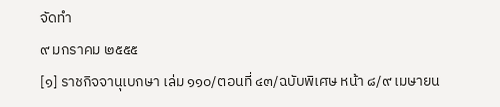จัดทำ
๙ มกราคม ๒๕๕๕
[๑] ราชกิจจานุเบกษา เล่ม ๑๑๐/ตอนที่ ๔๓/ฉบับพิเศษ หน้า ๘/๙ เมษายน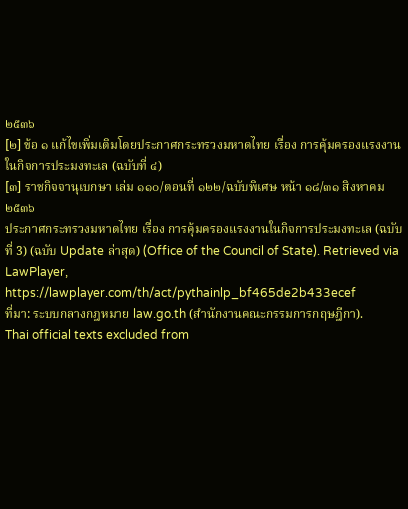๒๕๓๖
[๒] ข้อ ๑ แก้ไขเพิ่มเติมโดยประกาศกระทรวงมหาดไทย เรื่อง การคุ้มครองแรงงานในกิจการประมงทะเล (ฉบับที่ ๔)
[๓] ราชกิจจานุเบกษา เล่ม ๑๑๐/ตอนที่ ๑๒๒/ฉบับพิเศษ หน้า ๑๘/๓๑ สิงหาคม ๒๕๓๖
ประกาศกระทรวงมหาดไทย เรื่อง การคุ้มครองแรงงานในกิจการประมงทะเล (ฉบับที่ 3) (ฉบับ Update ล่าสุด) (Office of the Council of State). Retrieved via LawPlayer, https://lawplayer.com/th/act/pythainlp_bf465de2b433ecef
ที่มา: ระบบกลางกฎหมาย law.go.th (สำนักงานคณะกรรมการกฤษฎีกา).
Thai official texts excluded from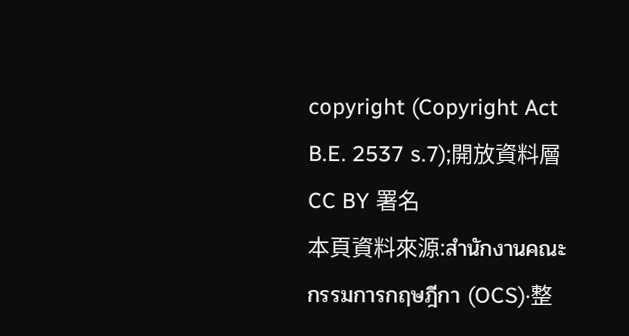copyright (Copyright Act B.E. 2537 s.7);開放資料層 CC BY 署名
本頁資料來源:สำนักงานคณะกรรมการกฤษฎีกา (OCS)·整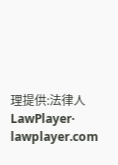理提供:法律人 LawPlayer· lawplayer.com